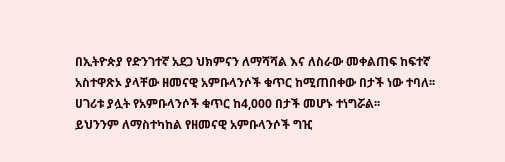በኢትዮጵያ የድንገተኛ አደጋ ህክምናን ለማሻሻል እና ለስራው መቀልጠፍ ከፍተኛ አስተዋጽኦ ያላቸው ዘመናዊ አምቡላንሶች ቁጥር ከሚጠበቀው በታች ነው ተባለ፡፡
ሀገሪቱ ያሏት የአምቡላንሶች ቁጥር ከ4,000 በታች መሆኑ ተነግሯል፡፡
ይህንንም ለማስተካከል የዘመናዊ አምቡላንሶች ግዢ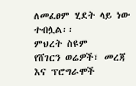ለመፈፀም ሂደት ላይ ነው ተብሏል፡፡
ምህረት ስዩም
የሸገርን ወሬዎች፣ መረጃ እና ፕሮግራሞች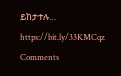ይከታተሉ… https://bit.ly/33KMCqz
Comments